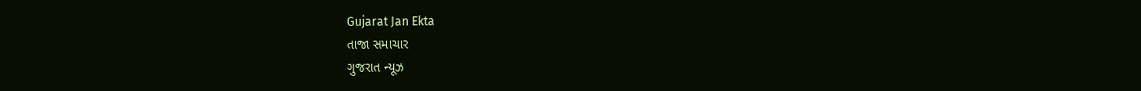Gujarat Jan Ekta
તાજા સમાચાર
ગુજરાત ન્યૂઝ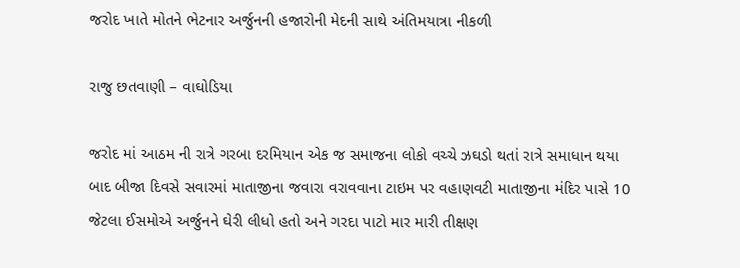જરોદ ખાતે મોતને ભેટનાર અર્જુનની હજારોની મેદની સાથે અંતિમયાત્રા નીકળી

રાજુ છતવાણી – વાઘોડિયા

જરોદ માં આઠમ ની રાત્રે ગરબા દરમિયાન એક જ સમાજના લોકો વચ્ચે ઝઘડો થતાં રાત્રે સમાધાન થયા બાદ બીજા દિવસે સવારમાં માતાજીના જવારા વરાવવાના ટાઇમ પર વહાણવટી માતાજીના મંદિર પાસે 10 જેટલા ઈસમોએ અર્જુનને ઘેરી લીધો હતો અને ગરદા પાટો માર મારી તીક્ષણ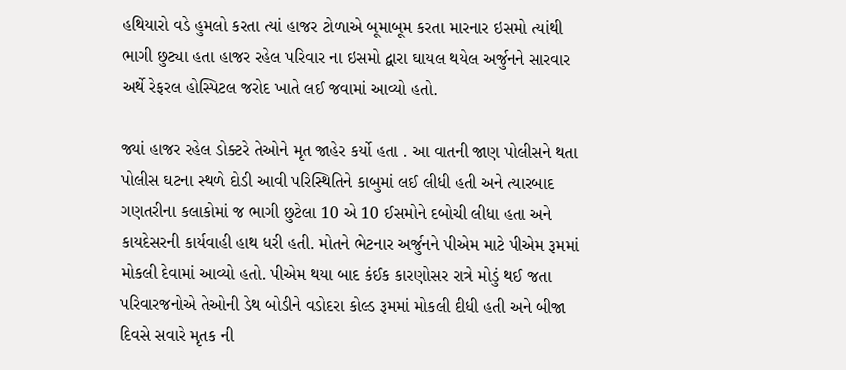હથિયારો વડે હુમલો કરતા ત્યાં હાજર ટોળાએ બૂમાબૂમ કરતા મારનાર ઇસમો ત્યાંથી ભાગી છુટ્યા હતા હાજર રહેલ પરિવાર ના ઇસમો દ્વારા ઘાયલ થયેલ અર્જુનને સારવાર અર્થે રેફરલ હોસ્પિટલ જરોદ ખાતે લઈ જવામાં આવ્યો હતો.

જ્યાં હાજર રહેલ ડોક્ટરે તેઓને મૃત જાહેર કર્યો હતા . આ વાતની જાણ પોલીસને થતા પોલીસ ઘટના સ્થળે દોડી આવી પરિસ્થિતિને કાબુમાં લઈ લીધી હતી અને ત્યારબાદ ગણતરીના કલાકોમાં જ ભાગી છુટેલા 10 એ 10 ઈસમોને દબોચી લીધા હતા અને કાયદેસરની કાર્યવાહી હાથ ધરી હતી. મોતને ભેટનાર અર્જુનને પીએમ માટે પીએમ રૂમમાં મોકલી દેવામાં આવ્યો હતો. પીએમ થયા બાદ કંઈક કારણોસર રાત્રે મોડું થઈ જતા પરિવારજનોએ તેઓની ડેથ બોડીને વડોદરા કોલ્ડ રૂમમાં મોકલી દીધી હતી અને બીજા દિવસે સવારે મૃતક ની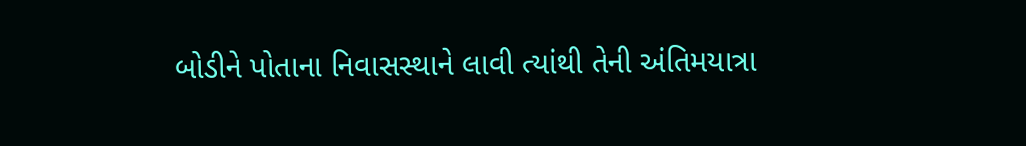બોડીને પોતાના નિવાસસ્થાને લાવી ત્યાંથી તેની અંતિમયાત્રા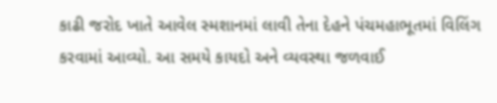કાઢી જરોદ ખાતે આવેલ સ્મશાનમાં લાવી તેના દેહને પંચમહાભૂતમાં વિલિંગ કરવામાં આવ્યો. આ સમયે કાયદો અને વ્યવસ્થા જળવાઈ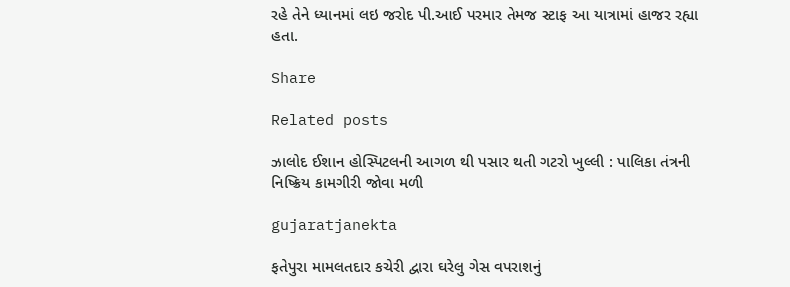રહે તેને ધ્યાનમાં લઇ જરોદ પી.આઈ પરમાર તેમજ સ્ટાફ આ યાત્રામાં હાજર રહ્યા હતા.

Share

Related posts

ઝાલોદ ઈશાન હોસ્પિટલની આગળ થી પસાર થતી ગટરો ખુલ્લી : પાલિકા તંત્રની નિષ્ક્રિય કામગીરી જોવા મળી

gujaratjanekta

ફતેપુરા મામલતદાર કચેરી દ્વારા ઘરેલુ ગેસ વપરાશનું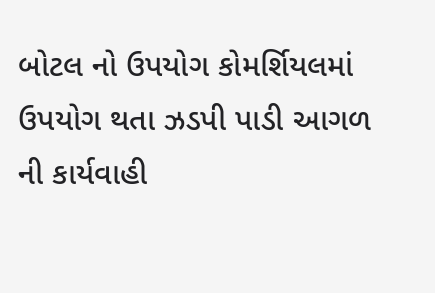બોટલ નો ઉપયોગ કોમર્શિયલમાં ઉપયોગ થતા ઝડપી પાડી આગળ ની કાર્યવાહી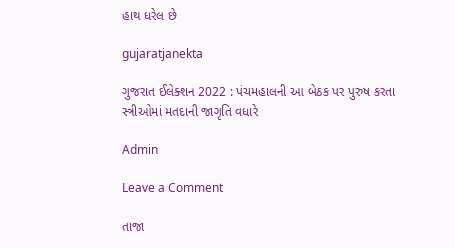હાથ ધરેલ છે

gujaratjanekta

ગુજરાત ઈલેક્શન 2022 : પંચમહાલની આ બેઠક પર પુરુષ કરતા સ્ત્રીઓમાં મતદાની જાગૃતિ વધારે

Admin

Leave a Comment

તાજા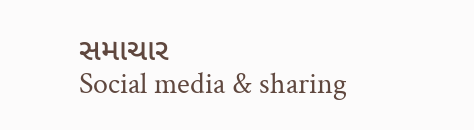સમાચાર
Social media & sharing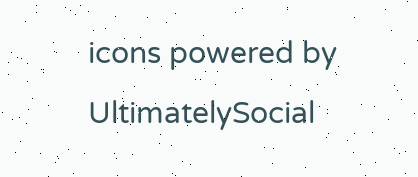icons powered by UltimatelySocial